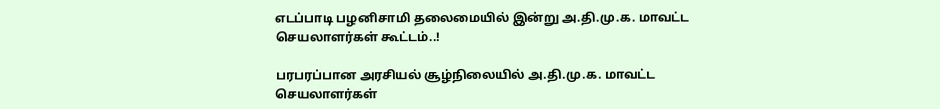எடப்பாடி பழனிசாமி தலைமையில் இன்று அ.தி.மு.க. மாவட்ட செயலாளர்கள் கூட்டம்..!

பரபரப்பான அரசியல் சூழ்நிலையில் அ.தி.மு.க. மாவட்ட செயலாளர்கள்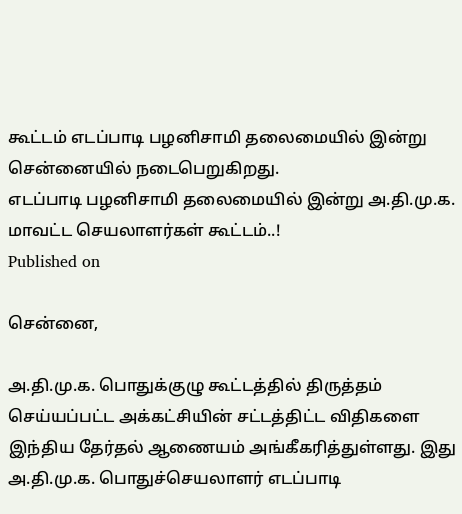கூட்டம் எடப்பாடி பழனிசாமி தலைமையில் இன்று சென்னையில் நடைபெறுகிறது.
எடப்பாடி பழனிசாமி தலைமையில் இன்று அ.தி.மு.க. மாவட்ட செயலாளர்கள் கூட்டம்..!
Published on

சென்னை,

அ.தி.மு.க. பொதுக்குழு கூட்டத்தில் திருத்தம் செய்யப்பட்ட அக்கட்சியின் சட்டத்திட்ட விதிகளை இந்திய தேர்தல் ஆணையம் அங்கீகரித்துள்ளது. இது அ.தி.மு.க. பொதுச்செயலாளர் எடப்பாடி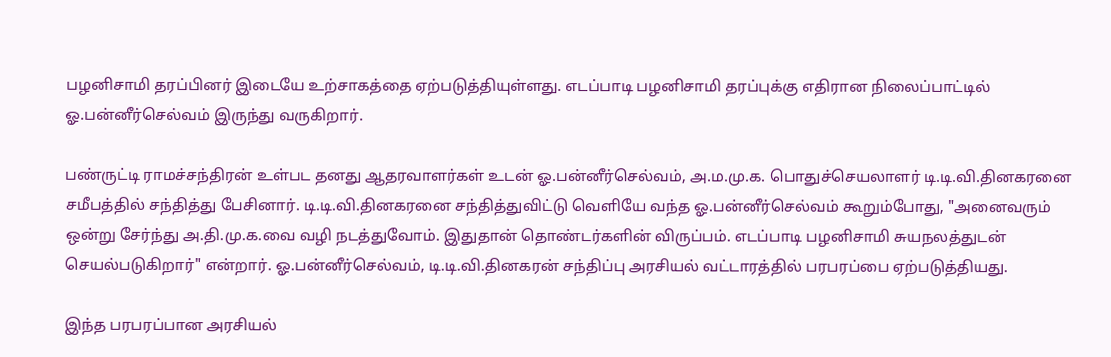பழனிசாமி தரப்பினர் இடையே உற்சாகத்தை ஏற்படுத்தியுள்ளது. எடப்பாடி பழனிசாமி தரப்புக்கு எதிரான நிலைப்பாட்டில் ஓ.பன்னீர்செல்வம் இருந்து வருகிறார்.

பண்ருட்டி ராமச்சந்திரன் உள்பட தனது ஆதரவாளர்கள் உடன் ஓ.பன்னீர்செல்வம், அ.ம.மு.க. பொதுச்செயலாளர் டி.டி.வி.தினகரனை சமீபத்தில் சந்தித்து பேசினார். டி.டி.வி.தினகரனை சந்தித்துவிட்டு வெளியே வந்த ஓ.பன்னீர்செல்வம் கூறும்போது, "அனைவரும் ஒன்று சேர்ந்து அ.தி.மு.க.வை வழி நடத்துவோம். இதுதான் தொண்டர்களின் விருப்பம். எடப்பாடி பழனிசாமி சுயநலத்துடன் செயல்படுகிறார்" என்றார். ஓ.பன்னீர்செல்வம், டி.டி.வி.தினகரன் சந்திப்பு அரசியல் வட்டாரத்தில் பரபரப்பை ஏற்படுத்தியது.

இந்த பரபரப்பான அரசியல்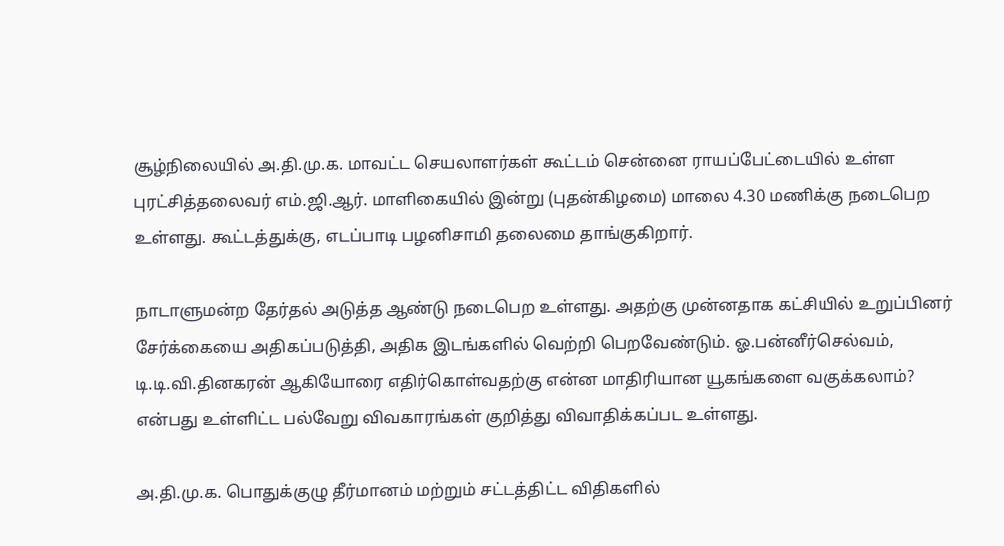சூழ்நிலையில் அ.தி.மு.க. மாவட்ட செயலாளர்கள் கூட்டம் சென்னை ராயப்பேட்டையில் உள்ள புரட்சித்தலைவர் எம்.ஜி.ஆர். மாளிகையில் இன்று (புதன்கிழமை) மாலை 4.30 மணிக்கு நடைபெற உள்ளது. கூட்டத்துக்கு, எடப்பாடி பழனிசாமி தலைமை தாங்குகிறார்.

நாடாளுமன்ற தேர்தல் அடுத்த ஆண்டு நடைபெற உள்ளது. அதற்கு முன்னதாக கட்சியில் உறுப்பினர் சேர்க்கையை அதிகப்படுத்தி, அதிக இடங்களில் வெற்றி பெறவேண்டும். ஓ.பன்னீர்செல்வம், டி.டி.வி.தினகரன் ஆகியோரை எதிர்கொள்வதற்கு என்ன மாதிரியான யூகங்களை வகுக்கலாம்? என்பது உள்ளிட்ட பல்வேறு விவகாரங்கள் குறித்து விவாதிக்கப்பட உள்ளது.

அ.தி.மு.க. பொதுக்குழு தீர்மானம் மற்றும் சட்டத்திட்ட விதிகளில்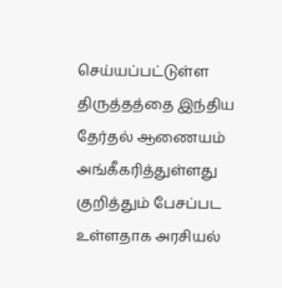செய்யப்பட்டுள்ள திருத்தத்தை இந்திய தேர்தல் ஆணையம் அங்கீகரித்துள்ளது குறித்தும் பேசப்பட உள்ளதாக அரசியல்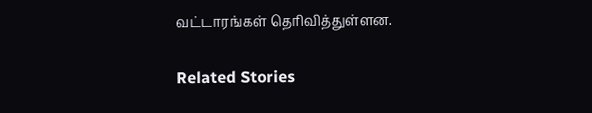வட்டாரங்கள் தெரிவித்துள்ளன.

Related Stories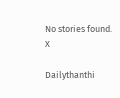No stories found.
X

Dailythanthi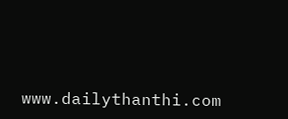www.dailythanthi.com